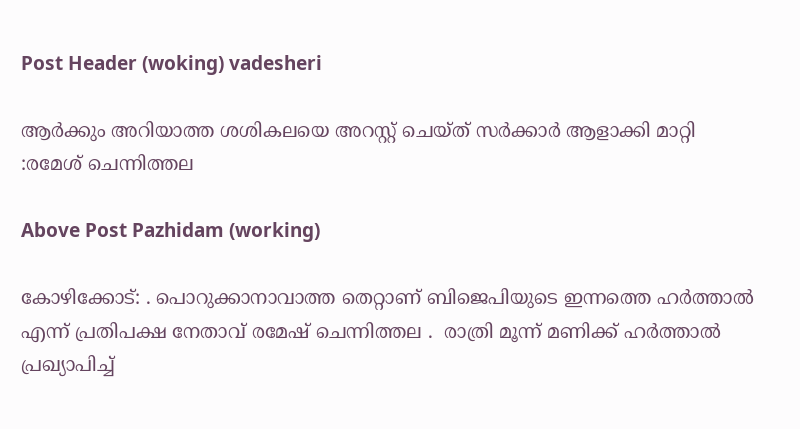Post Header (woking) vadesheri

ആര്‍ക്കും അറിയാത്ത ശശികലയെ അറസ്റ്റ് ചെയ്ത് സര്‍ക്കാര്‍ ആളാക്കി മാറ്റി :രമേശ് ചെന്നിത്തല

Above Post Pazhidam (working)

കോഴിക്കോട്: . പൊറുക്കാനാവാത്ത തെറ്റാണ് ബിജെപിയുടെ ഇന്നത്തെ ഹര്‍ത്താല്‍ എന്ന് പ്രതിപക്ഷ നേതാവ് രമേഷ് ചെന്നിത്തല .  രാത്രി മൂന്ന് മണിക്ക് ഹര്‍ത്താല്‍ പ്രഖ്യാപിച്ച്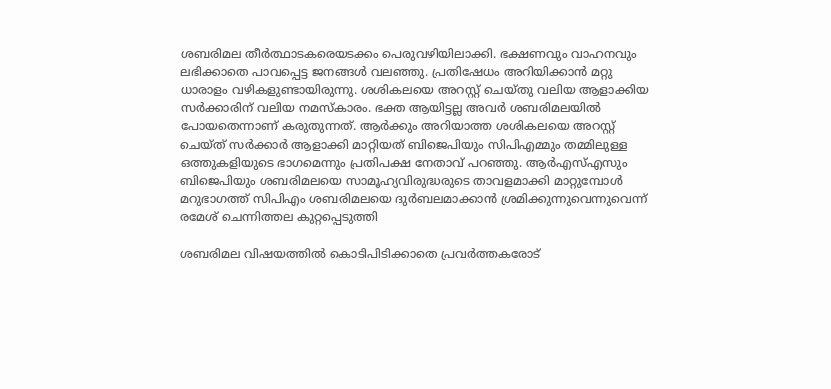ശബരിമല തീര്‍ത്ഥാടകരെയടക്കം പെരുവഴിയിലാക്കി. ഭക്ഷണവും വാഹനവും ലഭിക്കാതെ പാവപ്പെട്ട ജനങ്ങള്‍ വലഞ്ഞു. പ്രതിഷേധം അറിയിക്കാന്‍ മറ്റു ധാരാളം വഴികളുണ്ടായിരുന്നു. ശശികലയെ അറസ്റ്റ് ചെയ്തു വലിയ ആളാക്കിയ സര്‍ക്കാരിന് വലിയ നമസ്‌കാരം. ഭക്ത ആയിട്ടല്ല അവര്‍ ശബരിമലയില്‍ പോയതെന്നാണ് കരുതുന്നത്. ആര്‍ക്കും അറിയാത്ത ശശികലയെ അറസ്റ്റ് ചെയ്ത് സര്‍ക്കാര്‍ ആളാക്കി മാറ്റിയത് ബിജെപിയും സിപിഎമ്മും തമ്മിലുള്ള ഒത്തുകളിയുടെ ഭാഗമെന്നും പ്രതിപക്ഷ നേതാവ് പറഞ്ഞു. ആര്‍എസ്എസും ബിജെപിയും ശബരിമലയെ സാമൂഹ്യവിരുദ്ധരുടെ താവളമാക്കി മാറ്റുമ്പോള്‍ മറുഭാഗത്ത് സിപിഎം ശബരിമലയെ ദുര്‍ബലമാക്കാന്‍ ശ്രമിക്കുന്നുവെന്നുവെന്ന്‌ രമേശ് ചെന്നിത്തല കുറ്റപ്പെടുത്തി

ശബരിമല വിഷയത്തില്‍ കൊടിപിടിക്കാതെ പ്രവര്‍ത്തകരോട്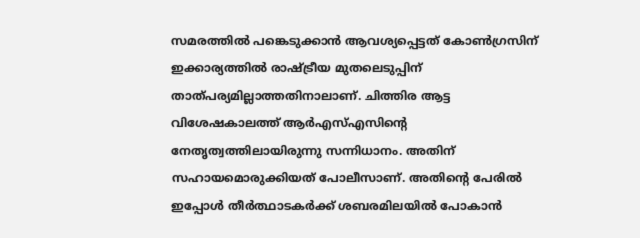സമരത്തില്‍ പങ്കെടുക്കാന്‍ ആവശ്യപ്പെട്ടത് കോണ്‍ഗ്രസിന് ഇക്കാര്യത്തില്‍ രാഷ്ട്രീയ മുതലെടുപ്പിന് താത്പര്യമില്ലാത്തതിനാലാണ്. ചിത്തിര ആട്ട വിശേഷകാലത്ത് ആര്‍എസ്എസിന്റെ നേതൃത്വത്തിലായിരുന്നു സന്നിധാനം. അതിന് സഹായമൊരുക്കിയത് പോലീസാണ്. അതിന്റെ പേരില്‍ ഇപ്പോള്‍ തീര്‍ത്ഥാടകര്‍ക്ക് ശബരമിലയില്‍ പോകാന്‍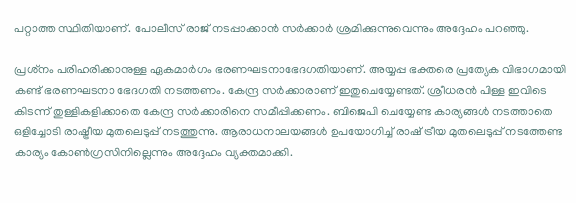പറ്റാത്ത സ്ഥിതിയാണ്. പോലീസ് രാജ് നടപ്പാക്കാന്‍ സര്‍ക്കാര്‍ ശ്രമിക്കുന്നുവെന്നും അദ്ദേഹം പറഞ്ഞു.

പ്രശ്‌നം പരിഹരിക്കാനുള്ള ഏകമാര്‍ഗം ഭരണഘടനാഭേദഗതിയാണ്. അയ്യപ്പ ഭക്തരെ പ്രത്യേക വിഭാഗമായി കണ്ട് ഭരണഘടനാ ഭേദഗതി നടത്തണം. കേന്ദ്ര സര്‍ക്കാരാണ് ഇതുചെയ്യേണ്ടത്. ശ്രീധരന്‍ പിള്ള ഇവിടെ കിടന്ന് തുള്ളികളിക്കാതെ കേന്ദ്ര സര്‍ക്കാരിനെ സമീപ്പിക്കണം. ബിജെപി ചെയ്യേണ്ട കാര്യങ്ങള്‍ നടത്താതെ ഒളിച്ചോടി രാഷ്ട്രീയ മുതലെടുപ്പ്‌ നടത്തുന്നു. ആരാധനാലയങ്ങള്‍ ഉപയോഗിച്ച് രാഷ് ട്രീയ മുതലെടുപ്പ്‌ നടത്തേണ്ട കാര്യം കോണ്‍ഗ്രസിനില്ലെന്നും അദ്ദേഹം വ്യക്തമാക്കി.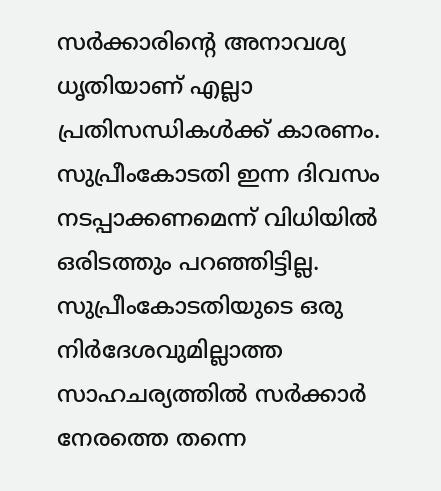സര്‍ക്കാരിന്റെ അനാവശ്യ ധൃതിയാണ് എല്ലാ പ്രതിസന്ധികള്‍ക്ക് കാരണം. സുപ്രീംകോടതി ഇന്ന ദിവസം നടപ്പാക്കണമെന്ന് വിധിയില്‍ ഒരിടത്തും പറഞ്ഞിട്ടില്ല. സുപ്രീംകോടതിയുടെ ഒരു നിര്‍ദേശവുമില്ലാത്ത സാഹചര്യത്തില്‍ സര്‍ക്കാര്‍ നേരത്തെ തന്നെ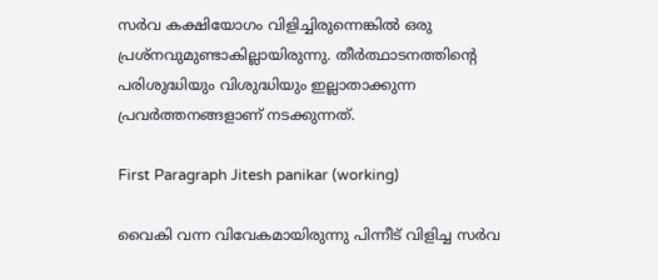സര്‍വ കക്ഷിയോഗം വിളിച്ചിരുന്നെങ്കില്‍ ഒരു പ്രശ്‌നവുമുണ്ടാകില്ലായിരുന്നു. തീര്‍ത്ഥാടനത്തിന്റെ പരിശുദ്ധിയും വിശുദ്ധിയും ഇല്ലാതാക്കുന്ന പ്രവര്‍ത്തനങ്ങളാണ് നടക്കുന്നത്.

First Paragraph Jitesh panikar (working)

വൈകി വന്ന വിവേകമായിരുന്നു പിന്നീട് വിളിച്ച സര്‍വ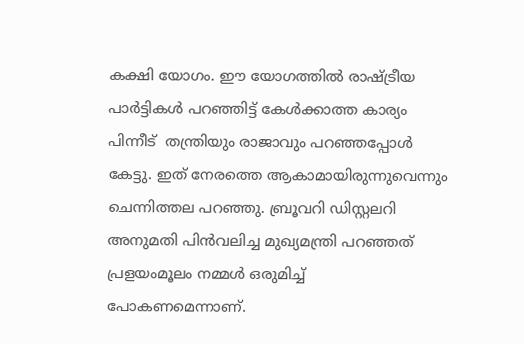കക്ഷി യോഗം. ഈ യോഗത്തില്‍ രാഷ്ട്രീയ പാര്‍ട്ടികള്‍ പറഞ്ഞിട്ട് കേള്‍ക്കാത്ത കാര്യം പിന്നീട്  തന്ത്രിയും രാജാവും പറഞ്ഞപ്പോള്‍ കേട്ടു. ഇത് നേരത്തെ ആകാമായിരുന്നുവെന്നും ചെന്നിത്തല പറഞ്ഞു. ബ്രൂവറി ഡിസ്റ്റലറി അനുമതി പിന്‍വലിച്ച മുഖ്യമന്ത്രി പറഞ്ഞത് പ്രളയംമൂലം നമ്മള്‍ ഒരുമിച്ച് പോകണമെന്നാണ്.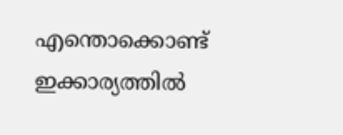എന്തൊക്കൊണ്ട് ഇക്കാര്യത്തില്‍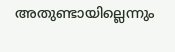അതുണ്ടായില്ലെന്നും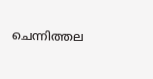ചെന്നിത്തല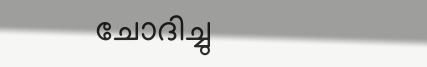ചോദിച്ചു